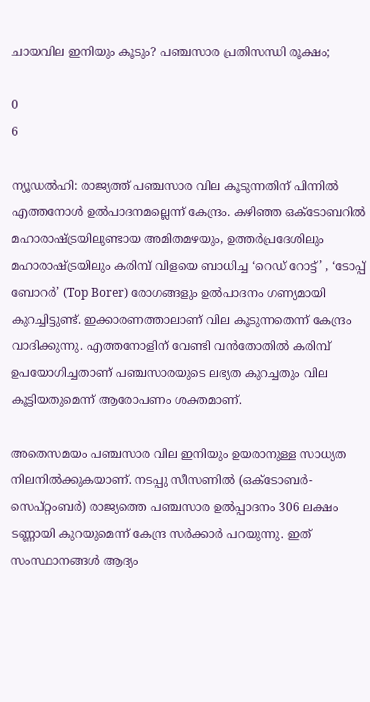ചായവില ഇനിയും കൂടും? പഞ്ചസാര പ്രതിസന്ധി രൂക്ഷം;

0
6

ന്യൂഡല്‍ഹി: രാജ്യത്ത് പഞ്ചസാര വില കൂടുന്നതിന് പിന്നിൽ എത്തനോൾ ഉൽപാദനമല്ലെന്ന് കേന്ദ്രം. കഴിഞ്ഞ ഒക്ടോബറിൽ മഹാരാഷ്ട്രയിലുണ്ടായ അമിതമഴയും, ഉത്തർപ്രദേശിലും മഹാരാഷ്ട്രയിലും കരിമ്പ് വിളയെ ബാധിച്ച ‘റെഡ് റോട്ട്’ , ‘ടോപ്പ് ബോറർ’ (Top Borer) രോഗങ്ങളും ഉൽപാദനം ഗണ്യമായി കുറച്ചിട്ടുണ്ട്. ഇക്കാരണത്താലാണ് വില കൂടുന്നതെന്ന് കേന്ദ്രം വാദിക്കുന്നു. എത്തനോളിന് വേണ്ടി വൻതോതിൽ കരിമ്പ് ഉപയോഗിച്ചതാണ് പഞ്ചസാരയുടെ ലഭ്യത കുറച്ചതും വില കൂട്ടിയതുമെന്ന് ആരോപണം ശക്തമാണ്.

അതെസമയം പഞ്ചസാര വില ഇനിയും ഉയരാനുള്ള സാധ്യത നിലനിൽക്കുകയാണ്. നടപ്പു സീസണിൽ (ഒക്ടോബർ-സെപ്റ്റംബർ) രാജ്യത്തെ പഞ്ചസാര ഉൽപ്പാദനം 306 ലക്ഷം ടണ്ണായി കുറയുമെന്ന് കേന്ദ്ര സർക്കാർ പറയുന്നു. ഇത് സംസ്ഥാനങ്ങൾ ആദ്യം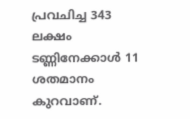പ്രവചിച്ച 343 ലക്ഷം ടണ്ണിനേക്കാൾ 11 ശതമാനം കുറവാണ്.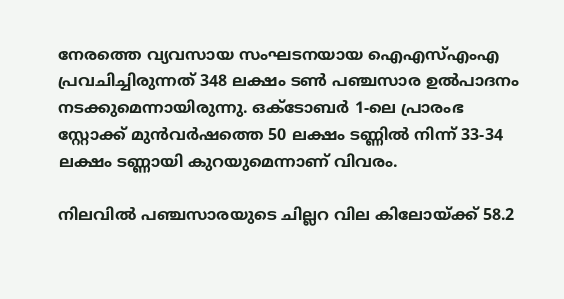നേരത്തെ വ്യവസായ സംഘടനയായ ഐഎസ്എംഎ പ്രവചിച്ചിരുന്നത് 348 ലക്ഷം ടൺ പഞ്ചസാര ഉൽപാദനം നടക്കുമെന്നായിരുന്നു. ഒക്ടോബർ 1-ലെ പ്രാരംഭ സ്റ്റോക്ക് മുൻവർഷത്തെ 50 ലക്ഷം ടണ്ണിൽ നിന്ന് 33-34 ലക്ഷം ടണ്ണായി കുറയുമെന്നാണ് വിവരം.

നിലവിൽ പഞ്ചസാരയുടെ ചില്ലറ വില കിലോയ്ക്ക് 58.2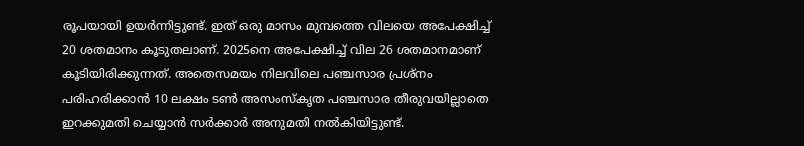രൂപയായി ഉയർന്നിട്ടുണ്ട്. ഇത് ഒരു മാസം മുമ്പത്തെ വിലയെ അപേക്ഷിച്ച് 20 ശതമാനം കൂടുതലാണ്. 2025നെ അപേക്ഷിച്ച് വില 26 ശതമാനമാണ് കൂടിയിരിക്കുന്നത്. അതെസമയം നിലവിലെ പഞ്ചസാര പ്രശ്നം പരിഹരിക്കാൻ 10 ലക്ഷം ടൺ അസംസ്‌കൃത പഞ്ചസാര തീരുവയില്ലാതെ ഇറക്കുമതി ചെയ്യാൻ സർക്കാർ അനുമതി നൽകിയിട്ടുണ്ട്.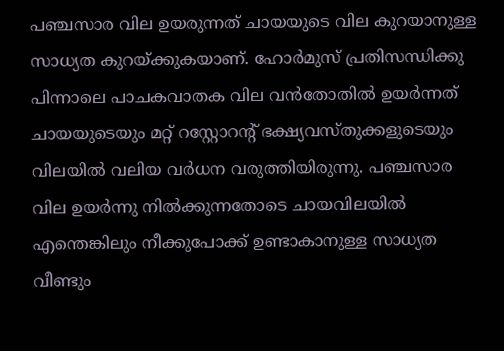പഞ്ചസാര വില ഉയരുന്നത് ചായയുടെ വില കുറയാനുള്ള സാധ്യത കുറയ്ക്കുകയാണ്. ഹോർമുസ് പ്രതിസന്ധിക്കു പിന്നാലെ പാചകവാതക വില വൻതോതിൽ ഉയർന്നത് ചായയുടെയും മറ്റ് റസ്റ്റോറന്റ് ഭക്ഷ്യവസ്തുക്കളുടെയും വിലയിൽ വലിയ വർധന വരുത്തിയിരുന്നു. പഞ്ചസാര വില ഉയർന്നു നിൽക്കുന്നതോടെ ചായവിലയിൽ എന്തെങ്കിലും നീക്കുപോക്ക് ഉണ്ടാകാനുള്ള സാധ്യത വീണ്ടും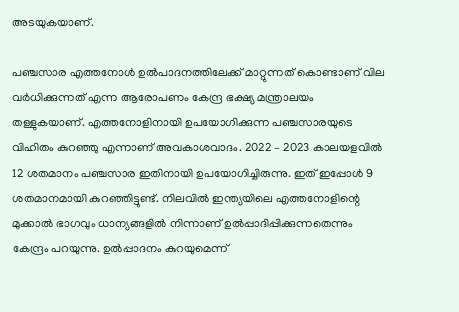അടയുകയാണ്.

പഞ്ചസാര എത്തനോൾ ഉൽപാദനത്തിലേക്ക് മാറ്റുന്നത് കൊണ്ടാണ് വില വർധിക്കുന്നത് എന്ന ആരോപണം കേന്ദ്ര ഭക്ഷ്യ മന്ത്രാലയം തള്ളുകയാണ്. എത്തനോളിനായി ഉപയോഗിക്കുന്ന പഞ്ചസാരയുടെ വിഹിതം കുറഞ്ഞു എന്നാണ് അവകാശവാദം. 2022 – 2023 കാലയളവിൽ 12 ശതമാനം പഞ്ചസാര ഇതിനായി ഉപയോഗിച്ചിരുന്നു. ഇത് ഇപ്പോൾ 9 ശതമാനമായി കുറഞ്ഞിട്ടുണ്ട്. നിലവിൽ ഇന്ത്യയിലെ എത്തനോളിന്റെ മുക്കാൽ ഭാഗവും ധാന്യങ്ങളിൽ നിന്നാണ് ഉൽപ്പാദിപ്പിക്കുന്നതെന്നും കേന്ദ്രം പറയുന്നു. ഉൽപ്പാദനം കുറയുമെന്ന്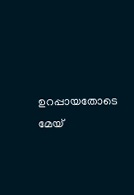ഉറപ്പായതോടെ മേയ്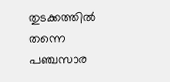തുടക്കത്തിൽ തന്നെ പഞ്ചസാര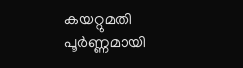കയറ്റുമതി പൂർണ്ണമായി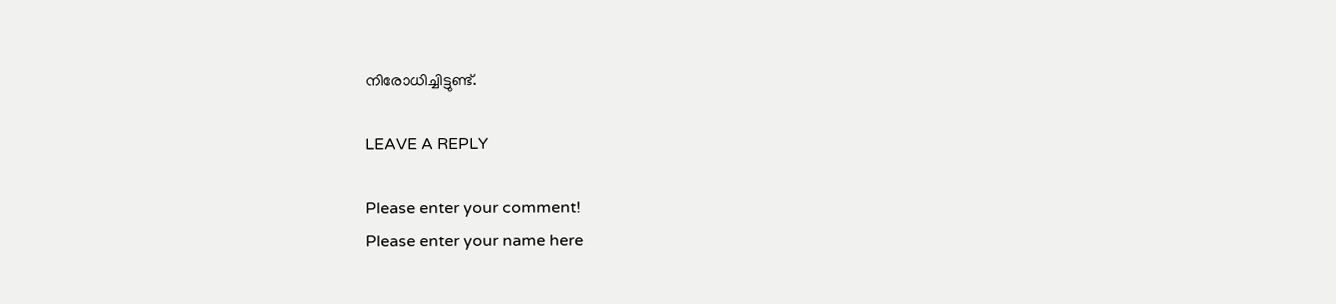നിരോധിച്ചിട്ടുണ്ട്.

LEAVE A REPLY

Please enter your comment!
Please enter your name here